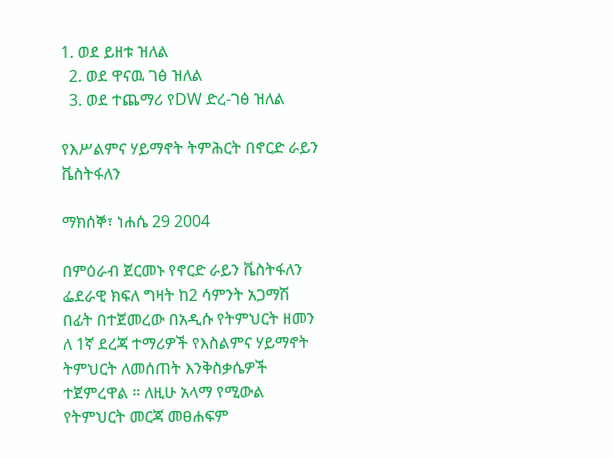1. ወደ ይዘቱ ዝለል
  2. ወደ ዋናዉ ገፅ ዝለል
  3. ወደ ተጨማሪ የDW ድረ-ገፅ ዝለል

የእሥልምና ሃይማኖት ትምሕርት በኖርድ ራይን ቬስትፋለን

ማክሰኞ፣ ነሐሴ 29 2004

በምዕራብ ጀርመኑ የኖርድ ራይን ቬስትፋለን ፌደራዊ ክፍለ ግዛት ከ2 ሳምንት አጋማሽ በፊት በተጀመረው በአዲሱ የትምህርት ዘመን ለ 1ኛ ደረጃ ተማሪዎች የእስልምና ሃይማኖት ትምህርት ለመሰጠት እንቅስቃሴዎች ተጀምረዋል ። ለዚሁ አላማ የሚውል የትምህርት መርጃ መፀሐፍም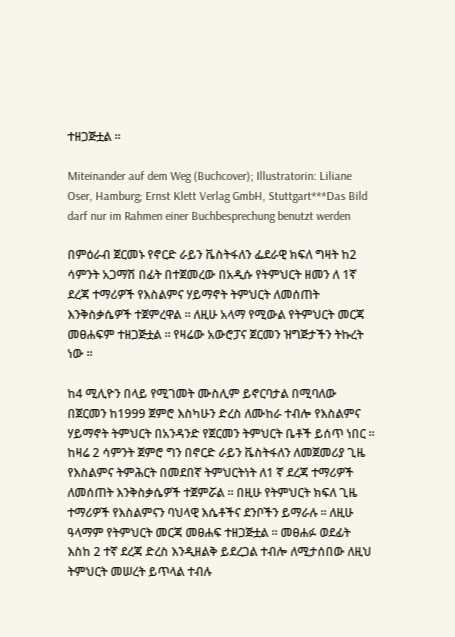ተዘጋጅቷል ።

Miteinander auf dem Weg (Buchcover); Illustratorin: Liliane Oser, Hamburg; Ernst Klett Verlag GmbH, Stuttgart***Das Bild darf nur im Rahmen einer Buchbesprechung benutzt werden

በምዕራብ ጀርመኑ የኖርድ ራይን ቬስትፋለን ፌደራዊ ክፍለ ግዛት ከ2 ሳምንት አጋማሽ በፊት በተጀመረው በአዲሱ የትምህርት ዘመን ለ 1ኛ ደረጃ ተማሪዎች የእስልምና ሃይማኖት ትምህርት ለመሰጠት እንቅስቃሴዎች ተጀምረዋል ። ለዚሁ አላማ የሚውል የትምህርት መርጃ መፀሐፍም ተዘጋጅቷል ። የዛሬው አውሮፓና ጀርመን ዝግጅታችን ትኩረት ነው ።

ከ4 ሚሊዮን በላይ የሚገመት ሙስሊም ይኖርባታል በሚባለው በጀርመን ከ1999 ጀምሮ እስካሁን ድረስ ለሙከራ ተብሎ የእስልምና ሃይማኖት ትምህርት በአንዳንድ የጀርመን ትምህርት ቤቶች ይሰጥ ነበር ። ከዛሬ 2 ሳምንት ጀምሮ ግን በኖርድ ራይን ቬስትፋለን ለመጀመሪያ ጊዜ የእስልምና ትምሕርት በመደበኛ ትምህርትነት ለ1 ኛ ደረጃ ተማሪዎች  ለመሰጠት እንቅስቃሴዎች ተጀምሯል ። በዚሁ የትምህርት ክፍለ ጊዜ ተማሪዎች የእስልምናን ባህላዊ እሴቶችና ደንቦችን ይማራሉ ። ለዚሁ ዓላማም የትምህርት መርጃ መፀሐፍ ተዘጋጅቷል ። መፀሐፉ ወደፊት እስከ 2 ተኛ ደረጃ ድረስ እንዲዘልቅ ይደረጋል ተብሎ ለሚታሰበው ለዚህ ትምህርት መሠረት ይጥላል ተብሉ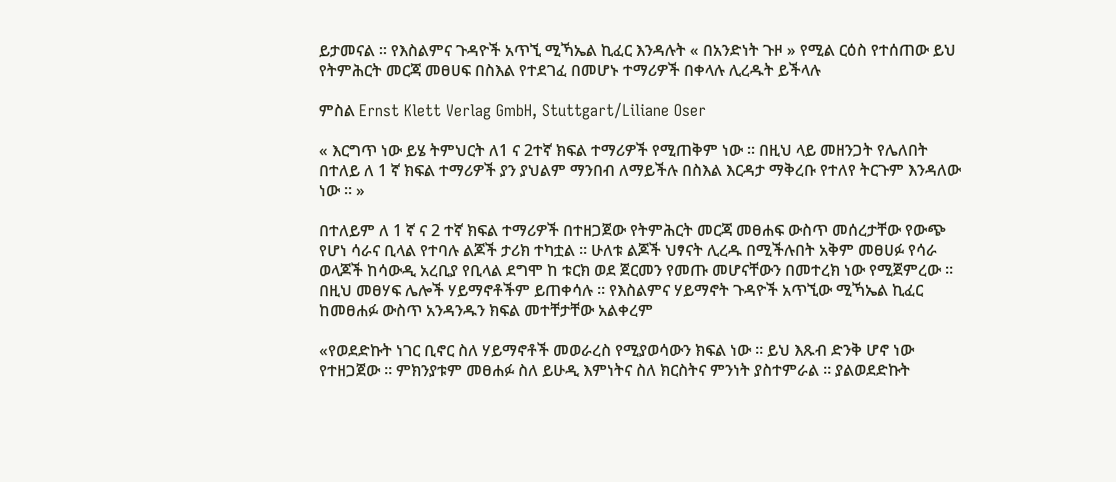ይታመናል ። የእስልምና ጉዳዮች አጥኚ ሚኻኤል ኪፈር እንዳሉት « በአንድነት ጉዞ » የሚል ርዕስ የተሰጠው ይህ የትምሕርት መርጃ መፀሀፍ በስእል የተደገፈ በመሆኑ ተማሪዎች በቀላሉ ሊረዱት ይችላሉ

ምስል Ernst Klett Verlag GmbH, Stuttgart/Liliane Oser

« እርግጥ ነው ይሄ ትምህርት ለ1 ና 2ተኛ ክፍል ተማሪዎች የሚጠቅም ነው ። በዚህ ላይ መዘንጋት የሌለበት በተለይ ለ 1 ኛ ክፍል ተማሪዎች ያን ያህልም ማንበብ ለማይችሉ በስእል እርዳታ ማቅረቡ የተለየ ትርጉም እንዳለው ነው ። »

በተለይም ለ 1 ኛ ና 2 ተኛ ክፍል ተማሪዎች በተዘጋጀው የትምሕርት መርጃ መፀሐፍ ውስጥ መሰረታቸው የውጭ የሆነ ሳራና ቢላል የተባሉ ልጆች ታሪክ ተካቷል ። ሁለቱ ልጆች ህፃናት ሊረዱ በሚችሉበት አቅም መፀሀፉ የሳራ ወላጆች ከሳውዲ አረቢያ የቢላል ደግሞ ከ ቱርክ ወደ ጀርመን የመጡ መሆናቸውን በመተረክ ነው የሚጀምረው ። በዚህ መፀሃፍ ሌሎች ሃይማኖቶችም ይጠቀሳሉ ። የእስልምና ሃይማኖት ጉዳዮች አጥኚው ሚኻኤል ኪፈር ከመፀሐፉ ውስጥ አንዳንዱን ክፍል መተቸታቸው አልቀረም

«የወደድኩት ነገር ቢኖር ስለ ሃይማኖቶች መወራረስ የሚያወሳውን ክፍል ነው ። ይህ እጹብ ድንቅ ሆኖ ነው የተዘጋጀው ። ምክንያቱም መፀሐፉ ስለ ይሁዲ እምነትና ስለ ክርስትና ምንነት ያስተምራል ። ያልወደድኩት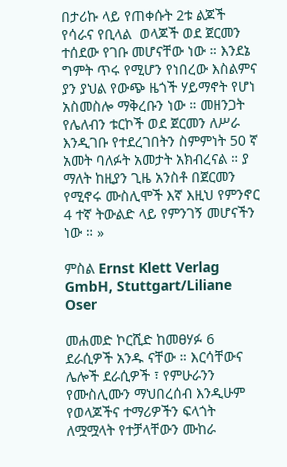በታሪኩ ላይ የጠቀሱት 2ቱ ልጆች የሳራና የቢላል  ወላጆች ወደ ጀርመን ተሰደው የገቡ መሆናቸው ነው ። እንደኔ ግምት ጥሩ የሚሆን የነበረው እስልምና ያን ያህል የውጭ ዜጎች ሃይማኖት የሆነ አስመስሎ ማቅረቡን ነው ። መዘንጋት የሌለብን ቱርኮች ወደ ጀርመን ለሥራ እንዲገቡ የተደረገበትን ስምምነት 50 ኛ አመት ባለፉት አመታት አክብረናል ። ያ ማለት ከዚያን ጊዜ አንስቶ በጀርመን የሚኖሩ ሙስሊሞች እኛ እዚህ የምንኖር 4 ተኛ ትውልድ ላይ የምንገኝ መሆናችን ነው ። »

ምስል Ernst Klett Verlag GmbH, Stuttgart/Liliane Oser

መሐመድ ኮርሺድ ከመፀሃፉ 6 ደራሲዎች አንዱ ናቸው ። እርሳቸውና ሌሎች ደራሲዎች ፣ የምሁራንን የሙስሊሙን ማህበረሰብ እንዲሁም የወላጆችና ተማሪዎችን ፍላጎት ለሟሟላት የተቻላቸውን ሙከራ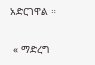አድርገዋል ።

 « ማድረግ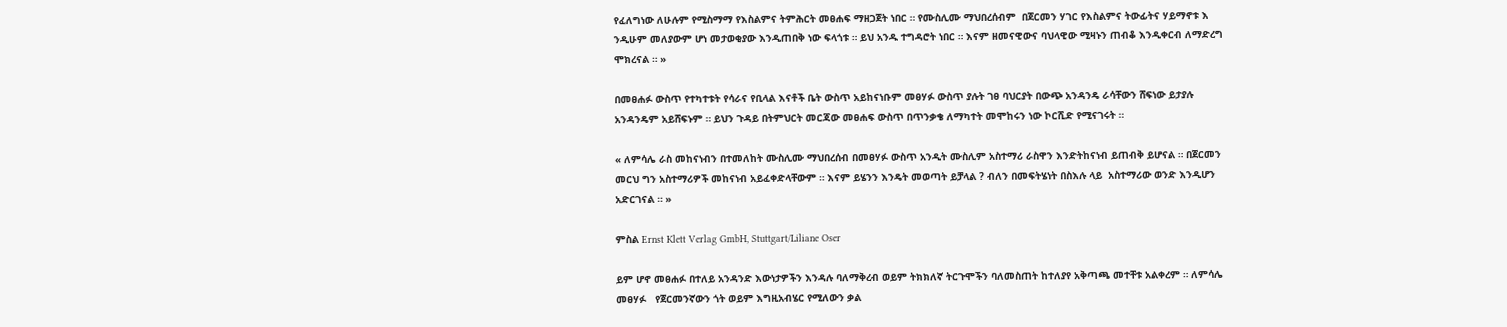የፈለግነው ለሁሉም የሚስማማ የእስልምና ትምሕርት መፀሐፍ ማዘጋጀት ነበር ። የሙስሊሙ ማህበረሰብም  በጀርመን ሃገር የእስልምና ትውፊትና ሃይማኖቱ እ ንዲሁም መለያውም ሆነ መታወቂያው እንዲጠበቅ ነው ፍላጎቱ ። ይህ አንዱ ተግዳሮት ነበር ። እናም ዘመናዊውና ባህላዊው ሚዛኑን ጠብቆ እንዲቀርብ ለማድረግ ሞክረናል ። »

በመፀሐፉ ውስጥ የተካተቱት የሳራና የቢላል እናቶች ቤት ውስጥ አይከናነቡም መፀሃፉ ውስጥ ያሉት ገፀ ባህርያት በውጭ አንዳንዴ ራሳቸውን ሸፍነው ይታያሉ አንዳንዴም አይሸፍኑም ። ይህን ጉዳይ በትምህርት መርጃው መፀሐፍ ውስጥ በጥንቃቄ ለማካተት መሞከሩን ነው ኮርሺድ የሚናገሩት ።

« ለምሳሌ ራስ መከናነብን በተመለከት ሙስሊሙ ማህበረሰብ በመፀሃፉ ውስጥ አንዲት ሙስሊም አስተማሪ ራስዋን እንድትከናነብ ይጠብቅ ይሆናል ። በጀርመን መርህ ግን አስተማሪዎች መከናነብ አይፈቀድላቸውም ። እናም ይሄንን እንዴት መወጣት ይቻላል ? ብለን በመፍትሄነት በስእሉ ላይ  አስተማሪው ወንድ እንዲሆን አድርገናል ። »

ምስል Ernst Klett Verlag GmbH, Stuttgart/Liliane Oser

ይም ሆኖ መፀሐፉ በተለይ አንዳንድ እውነታዎችን እንዳሉ ባለማቅረብ ወይም ትክክለኛ ትርጉሞችን ባለመስጠት ከተለያየ አቅጣጫ መተቸቱ አልቀረም ። ለምሳሌ መፀሃፉ   የጀርመንኛውን ጎት ወይም እግዚአብሄር የሚለውን ቃል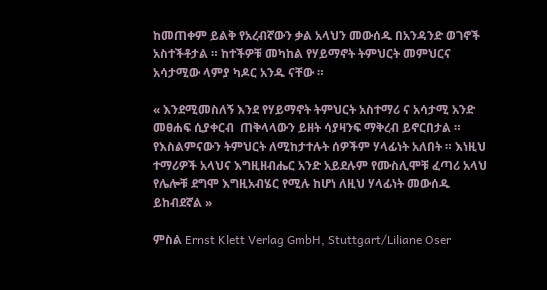ከመጠቀም ይልቅ የአረብኛውን ቃል አላህን መውሰዱ በአንዳንድ ወገኖች አስተችቶታል ። ከተችዎቹ መካከል የሃይማኖት ትምህርት መምህርና አሳታሚው ላምያ ካዶር አንዱ ናቸው ።

« እንደሚመስለኝ እንደ የሃይማኖት ትምህርት አስተማሪ ና አሳታሚ አንድ መፀሐፍ ሲያቀርብ  ጠቅላላውን ይዘት ሳያዛንፍ ማቅረብ ይኖርበታል ። የእስልምናውን ትምህርት ለሚከታተሉት ሰዎችም ሃላፊነት አለበት ። እነዚህ ተማሪዎች አላህና እግዚዘብሔር አንድ አይደሉም የሙስሊሞቹ ፈጣሪ አላህ የሌሎቹ ደግሞ እግዚአብሄር የሚሉ ከሆነ ለዚህ ሃላፊነት መውሰዱ ይከብደኛል »

ምስል Ernst Klett Verlag GmbH, Stuttgart/Liliane Oser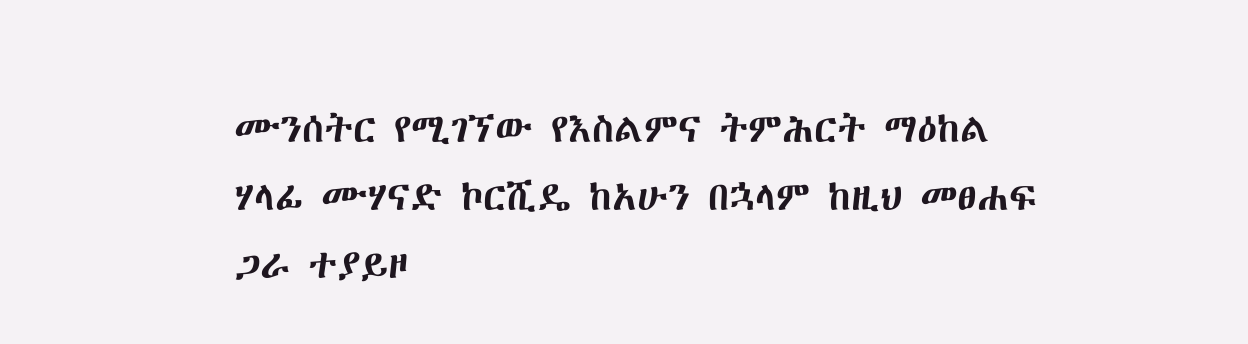ሙንሰትር የሚገኘው የእስልምና ትምሕርት ማዕከል ሃላፊ ሙሃናድ ኮርሺዴ ከአሁን በኋላም ከዚህ መፀሐፍ ጋራ ተያይዞ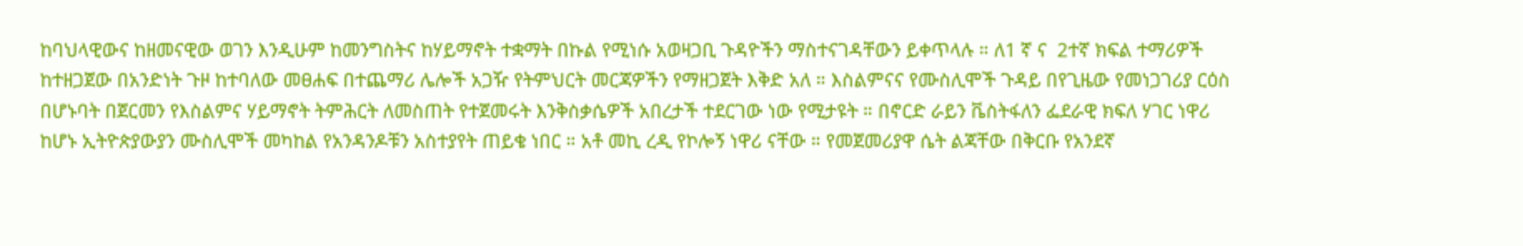ከባህላዊውና ከዘመናዊው ወገን እንዲሁም ከመንግስትና ከሃይማኖት ተቋማት በኩል የሚነሱ አወዛጋቢ ጉዳዮችን ማስተናገዳቸውን ይቀጥላሉ ። ለ1 ኛ ና  2ተኛ ክፍል ተማሪዎች ከተዘጋጀው በአንድነት ጉዞ ከተባለው መፀሐፍ በተጨማሪ ሌሎች አጋዥ የትምህርት መርጃዎችን የማዘጋጀት እቅድ አለ ። እስልምናና የሙስሊሞች ጉዳይ በየጊዜው የመነጋገሪያ ርዕስ በሆኑባት በጀርመን የእስልምና ሃይማኖት ትምሕርት ለመስጠት የተጀመሩት እንቅስቃሴዎች አበረታች ተደርገው ነው የሚታዩት ። በኖርድ ራይን ቬስትፋለን ፌደራዊ ክፍለ ሃገር ነዋሪ ከሆኑ ኢትዮጵያውያን ሙስሊሞች መካከል የአንዳንዶቹን አስተያየት ጠይቄ ነበር ። አቶ መኪ ረዲ የኮሎኝ ነዋሪ ናቸው ። የመጀመሪያዋ ሴት ልጃቸው በቅርቡ የአንደኛ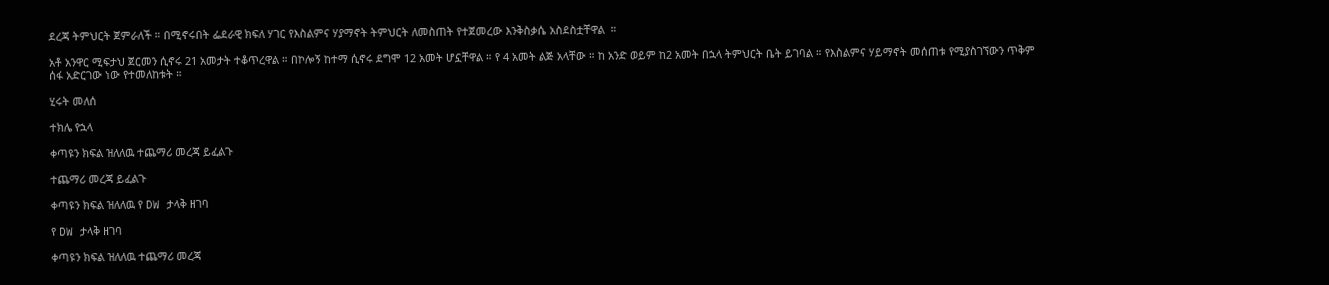ደረጃ ትምህርት ጀምራለች ። በሚኖሩበት ፌደራዊ ክፍለ ሃገር የእስልምና ሃያማኖት ትምህርት ለመስጠት የተጀመረው እንቅስቃሴ አስደስቷቸዋል  ።

አቶ አንዋር ሚፍታህ ጀርመን ሲኖሩ 21 አመታት ተቆጥረዋል ። በኮሎኝ ከተማ ሲኖሩ ደግሞ 12 አመት ሆኗቸዋል ። የ 4 አመት ልጅ አላቸው ። ከ አንድ ወይም ከ2 አመት በኋላ ትምህርት ቤት ይገባል ። የእስልምና ሃይማኖት መሰጠቱ የሚያስገኘውን ጥቅም ሰፋ አድርገው ነው የተመለከቱት ።

ሂሩት መለሰ

ተክሌ የኋላ

ቀጣዩን ክፍል ዝለለዉ ተጨማሪ መረጃ ይፈልጉ

ተጨማሪ መረጃ ይፈልጉ

ቀጣዩን ክፍል ዝለለዉ የ DW ታላቅ ዘገባ

የ DW ታላቅ ዘገባ

ቀጣዩን ክፍል ዝለለዉ ተጨማሪ መረጃ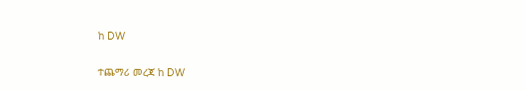ከ DW

ተጨማሪ መረጃ ከ DW